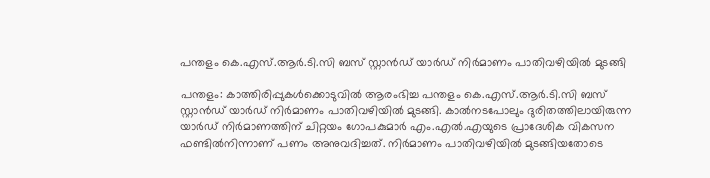പന്തളം കെ.എസ്.ആർ.ടി.സി ബസ് സ്റ്റാൻഡ് യാർഡ് നിർമാണം പാതിവഴിയിൽ മുടങ്ങി

പന്തളം: കാത്തിരിപ്പുകൾക്കൊടുവിൽ ആരംഭിച്ച പന്തളം കെ.എസ്.ആർ.ടി.സി ബസ് സ്റ്റാൻഡ് യാർഡ് നിർമാണം പാതിവഴിയിൽ മുടങ്ങി. കാൽനടപോലും ദുരിതത്തിലായിരുന്ന യാർഡ് നിർമാണത്തിന് ചിറ്റയം ഗോപകുമാർ എം.എൽ.എയുടെ പ്രാദേശിക വികസന ഫണ്ടിൽനിന്നാണ് പണം അനുവദിച്ചത്. നിർമാണം പാതിവഴിയിൽ മുടങ്ങിയതോടെ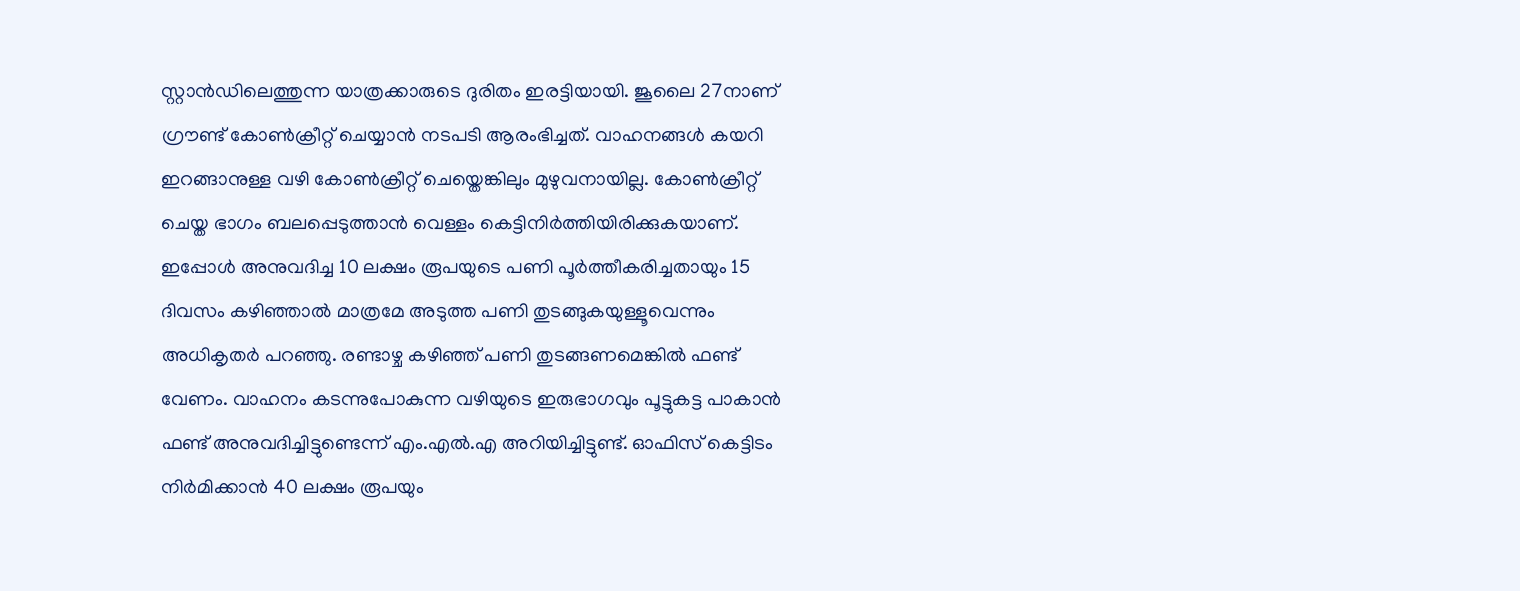സ്റ്റാൻഡിലെത്തുന്ന യാത്രക്കാരുടെ ദുരിതം ഇരട്ടിയായി. ജൂലൈ 27നാണ് ഗ്രൗണ്ട് കോൺക്രീറ്റ് ചെയ്യാൻ നടപടി ആരംഭിച്ചത്. വാഹനങ്ങൾ കയറി ഇറങ്ങാനുള്ള വഴി കോൺക്രീറ്റ് ചെയ്തെങ്കിലും മുഴുവനായില്ല. കോൺക്രീറ്റ് ചെയ്ത ഭാഗം ബലപ്പെടുത്താൻ വെള്ളം കെട്ടിനിർത്തിയിരിക്കുകയാണ്. ഇപ്പോൾ അനുവദിച്ച 10 ലക്ഷം രൂപയുടെ പണി പൂർത്തീകരിച്ചതായും 15 ദിവസം കഴിഞ്ഞാൽ മാത്രമേ അടുത്ത പണി തുടങ്ങുകയുള്ളൂവെന്നും അധികൃതർ പറഞ്ഞു. രണ്ടാഴ്ച കഴിഞ്ഞ് പണി തുടങ്ങണമെങ്കിൽ ഫണ്ട് വേണം. വാഹനം കടന്നുപോകുന്ന വഴിയുടെ ഇരുഭാഗവും പൂട്ടുകട്ട പാകാൻ ഫണ്ട് അനുവദിച്ചിട്ടുണ്ടെന്ന് എം.എൽ.എ അറിയിച്ചിട്ടുണ്ട്. ഓഫിസ് കെട്ടിടം നിർമിക്കാൻ 40 ലക്ഷം രൂപയും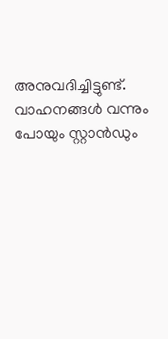അനുവദിച്ചിട്ടുണ്ട്. വാഹനങ്ങൾ വന്നും പോയും സ്റ്റാൻഡും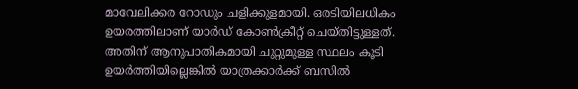മാവേലിക്കര റോഡും ചളിക്കുളമായി. ഒരടിയിലധികം ഉയരത്തിലാണ് യാർഡ് കോൺക്രീറ്റ് ചെയ്തിട്ടുള്ളത്. അതിന് ആനുപാതികമായി ചുറ്റുമുള്ള സ്ഥലം കൂടി ഉയർത്തിയില്ലെങ്കിൽ യാത്രക്കാർക്ക് ബസിൽ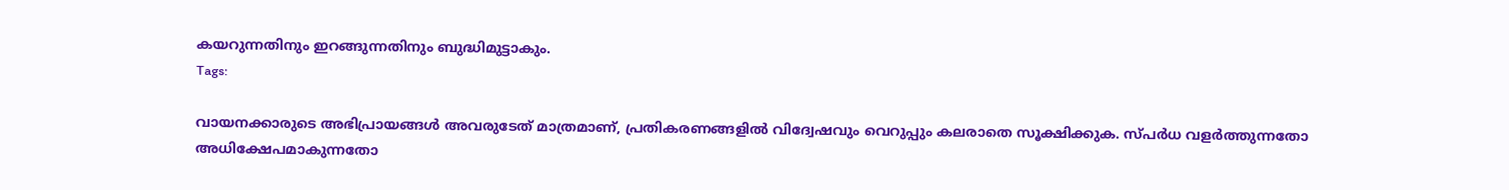കയറുന്നതിനും ഇറങ്ങുന്നതിനും ബുദ്ധിമുട്ടാകും.
Tags:

വായനക്കാരുടെ അഭിപ്രായങ്ങള്‍ അവരുടേത് മാത്രമാണ്, പ്രതികരണങ്ങളിൽ വിദ്വേഷവും വെറുപ്പും കലരാതെ സൂക്ഷിക്കുക. സ്പർധ വളർത്തുന്നതോ അധിക്ഷേപമാകുന്നതോ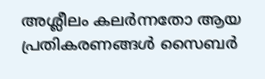അശ്ലീലം കലർന്നതോ ആയ പ്രതികരണങ്ങൾ സൈബർ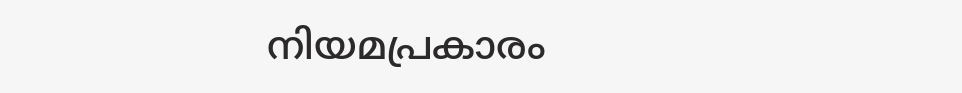നിയമപ്രകാരം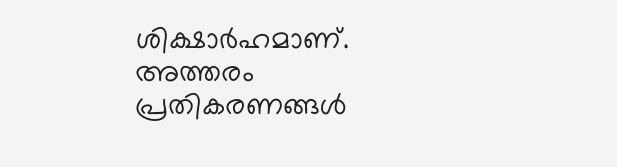ശിക്ഷാർഹമാണ്. അത്തരം പ്രതികരണങ്ങൾ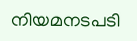നിയമനടപടി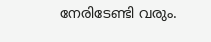നേരിടേണ്ടി വരും.